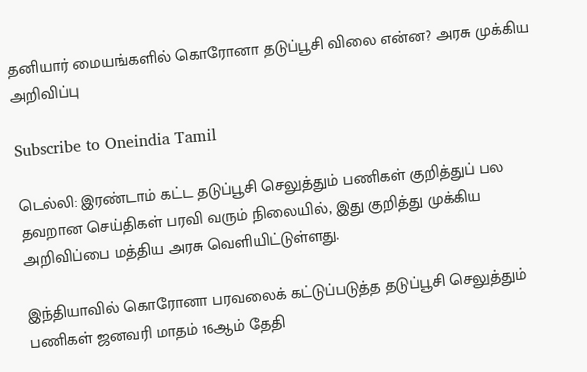தனியார் மையங்களில் கொரோனா தடுப்பூசி விலை என்ன? அரசு முக்கிய அறிவிப்பு

Subscribe to Oneindia Tamil

டெல்லி: இரண்டாம் கட்ட தடுப்பூசி செலுத்தும் பணிகள் குறித்துப் பல தவறான செய்திகள் பரவி வரும் நிலையில், இது குறித்து முக்கிய அறிவிப்பை மத்திய அரசு வெளியிட்டுள்ளது.

இந்தியாவில் கொரோனா பரவலைக் கட்டுப்படுத்த தடுப்பூசி செலுத்தும் பணிகள் ஜனவரி மாதம் 16ஆம் தேதி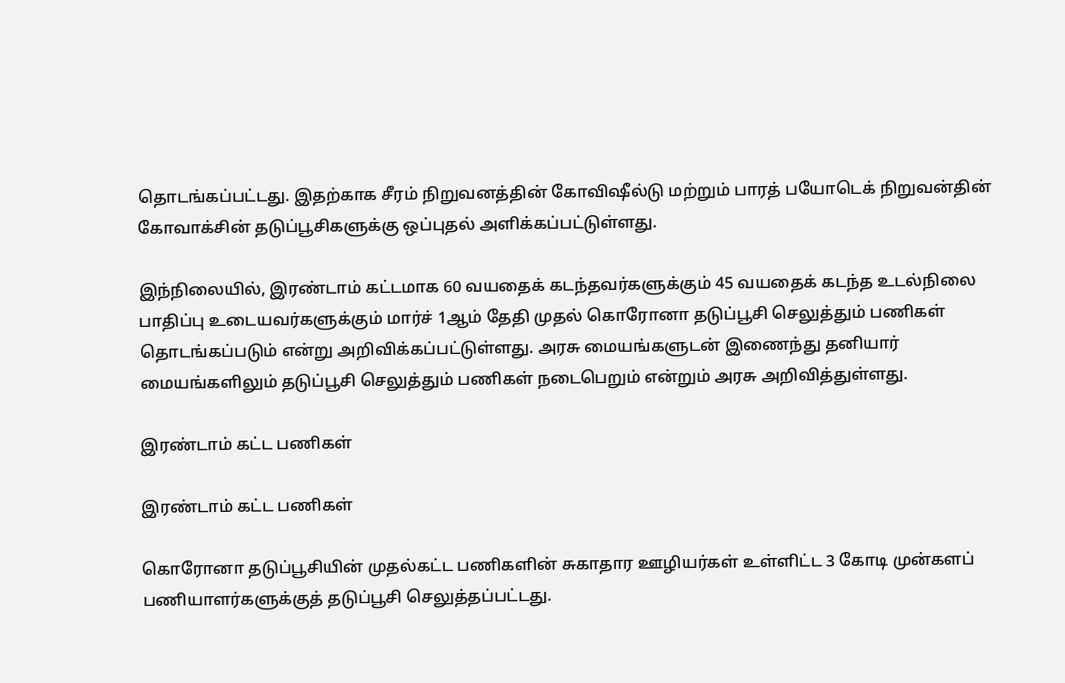தொடங்கப்பட்டது. இதற்காக சீரம் நிறுவனத்தின் கோவிஷீல்டு மற்றும் பாரத் பயோடெக் நிறுவன்தின் கோவாக்சின் தடுப்பூசிகளுக்கு ஒப்புதல் அளிக்கப்பட்டுள்ளது.

இந்நிலையில், இரண்டாம் கட்டமாக 60 வயதைக் கடந்தவர்களுக்கும் 45 வயதைக் கடந்த உடல்நிலை பாதிப்பு உடையவர்களுக்கும் மார்ச் 1ஆம் தேதி முதல் கொரோனா தடுப்பூசி செலுத்தும் பணிகள் தொடங்கப்படும் என்று அறிவிக்கப்பட்டுள்ளது. அரசு மையங்களுடன் இணைந்து தனியார் மையங்களிலும் தடுப்பூசி செலுத்தும் பணிகள் நடைபெறும் என்றும் அரசு அறிவித்துள்ளது.

இரண்டாம் கட்ட பணிகள்

இரண்டாம் கட்ட பணிகள்

கொரோனா தடுப்பூசியின் முதல்கட்ட பணிகளின் சுகாதார ஊழியர்கள் உள்ளிட்ட 3 கோடி முன்களப் பணியாளர்களுக்குத் தடுப்பூசி செலுத்தப்பட்டது.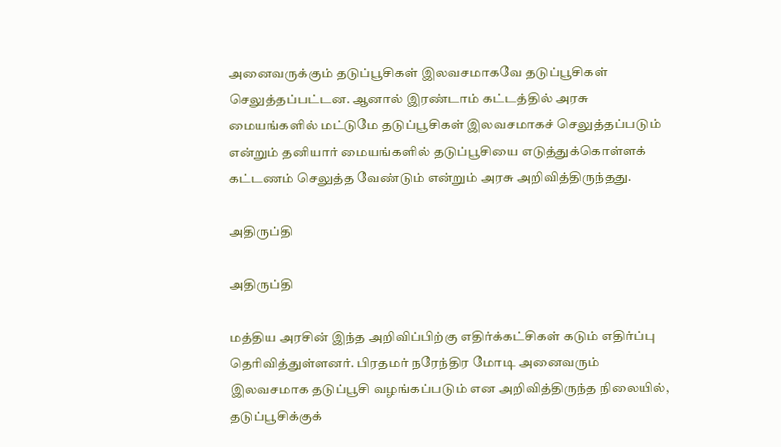அனைவருக்கும் தடுப்பூசிகள் இலவசமாகவே தடுப்பூசிகள் செலுத்தப்பட்டன. ஆனால் இரண்டாம் கட்டத்தில் அரசு மையங்களில் மட்டுமே தடுப்பூசிகள் இலவசமாகச் செலுத்தப்படும் என்றும் தனியார் மையங்களில் தடுப்பூசியை எடுத்துக்கொள்ளக் கட்டணம் செலுத்த வேண்டும் என்றும் அரசு அறிவித்திருந்தது.

அதிருப்தி

அதிருப்தி

மத்திய அரசின் இந்த அறிவிப்பிற்கு எதிர்க்கட்சிகள் கடும் எதிர்ப்பு தெரிவித்துள்ளனர். பிரதமர் நரேந்திர மோடி அனைவரும் இலவசமாக தடுப்பூசி வழங்கப்படும் என அறிவித்திருந்த நிலையில், தடுப்பூசிக்குக்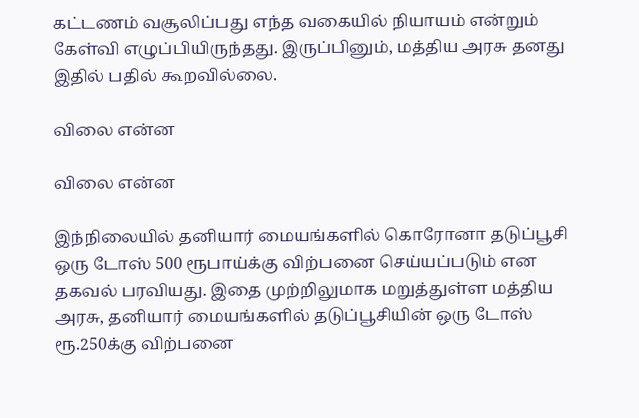கட்டணம் வசூலிப்பது எந்த வகையில் நியாயம் என்றும் கேள்வி எழுப்பியிருந்தது. இருப்பினும், மத்திய அரசு தனது இதில் பதில் கூறவில்லை.

விலை என்ன

விலை என்ன

இந்நிலையில் தனியார் மையங்களில் கொரோனா தடுப்பூசி ஒரு டோஸ் 500 ரூபாய்க்கு விற்பனை செய்யப்படும் என தகவல் பரவியது. இதை முற்றிலுமாக மறுத்துள்ள மத்திய அரசு, தனியார் மையங்களில் தடுப்பூசியின் ஒரு டோஸ் ரூ.250க்கு விற்பனை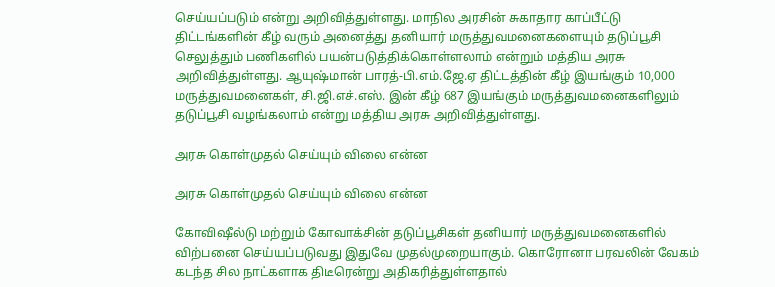செய்யப்படும் என்று அறிவித்துள்ளது. மாநில அரசின் சுகாதார காப்பீட்டு திட்டங்களின் கீழ் வரும் அனைத்து தனியார் மருத்துவமனைகளையும் தடுப்பூசி செலுத்தும் பணிகளில் பயன்படுத்திக்கொள்ளலாம் என்றும் மத்திய அரசு அறிவித்துள்ளது. ஆயுஷ்மான் பாரத்-பி.எம்.ஜே.ஏ திட்டத்தின் கீழ் இயங்கும் 10,000 மருத்துவமனைகள், சி.ஜி.எச்.எஸ். இன் கீழ் 687 இயங்கும் மருத்துவமனைகளிலும் தடுப்பூசி வழங்கலாம் என்று மத்திய அரசு அறிவித்துள்ளது.

அரசு கொள்முதல் செய்யும் விலை என்ன

அரசு கொள்முதல் செய்யும் விலை என்ன

கோவிஷீல்டு மற்றும் கோவாக்சின் தடுப்பூசிகள் தனியார் மருத்துவமனைகளில் விற்பனை செய்யப்படுவது இதுவே முதல்முறையாகும். கொரோனா பரவலின் வேகம் கடந்த சில நாட்களாக திடீரென்று அதிகரித்துள்ளதால்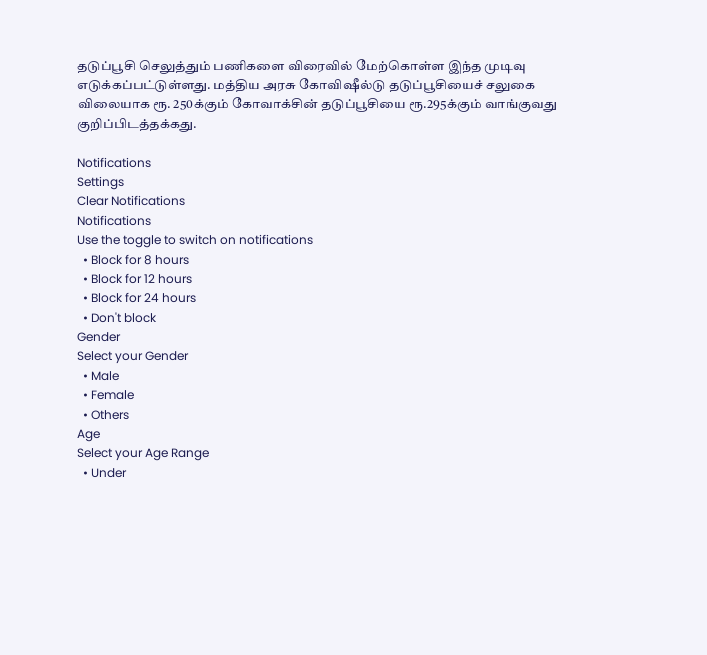தடுப்பூசி செலுத்தும் பணிகளை விரைவில் மேற்கொள்ள இந்த முடிவு எடுக்கப்பட்டுள்ளது. மத்திய அரசு கோவிஷீல்டு தடுப்பூசியைச் சலுகை விலையாக ரூ. 250க்கும் கோவாக்சின் தடுப்பூசியை ரூ.295க்கும் வாங்குவது குறிப்பிடத்தக்கது.

Notifications
Settings
Clear Notifications
Notifications
Use the toggle to switch on notifications
  • Block for 8 hours
  • Block for 12 hours
  • Block for 24 hours
  • Don't block
Gender
Select your Gender
  • Male
  • Female
  • Others
Age
Select your Age Range
  • Under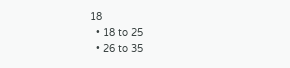18
  • 18 to 25
  • 26 to 35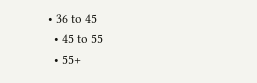• 36 to 45
  • 45 to 55
  • 55+